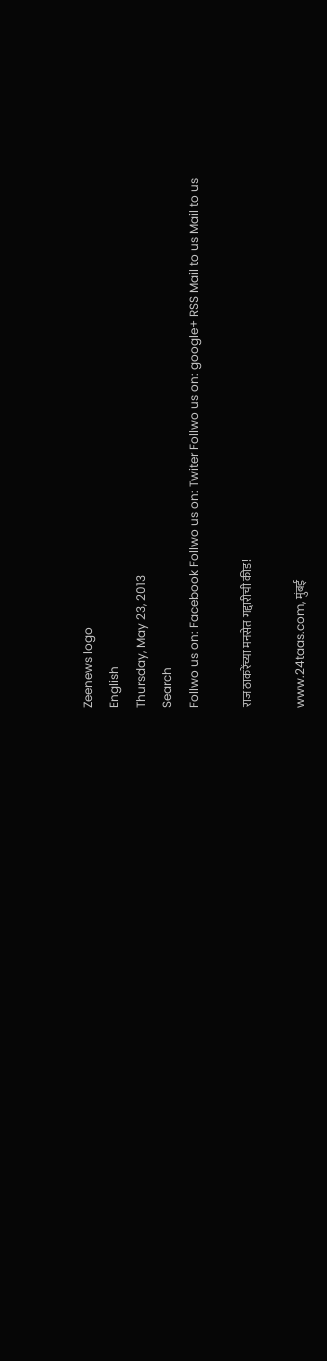Zeenews logo
English
Thursday, May 23, 2013
Search
Follwo us on: Facebook Follwo us on: Twiter Follwo us on: google+ RSS Mail to us Mail to us

राज ठाकरेंच्या मनसेत गद्दारीची कीड!

www.24taas.com, मुंबई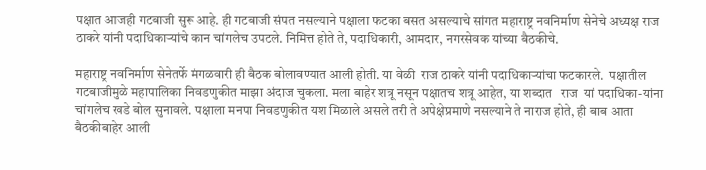पक्षात आजही गटबाजी सुरू आहे. ही गटबाजी संपत नसल्याने पक्षाला फटका बसत असल्याचे सांगत महाराष्ट्र नवनिर्माण सेनेचे अध्यक्ष राज ठाकरे यांनी पदाधिकाऱ्यांचे कान चांगलेच उपटले. निमित्त होते ते, पदाधिकारी, आमदार, नगरसेवक यांच्या बैठकीचे.

महाराष्ट्र नवनिर्माण सेनेतर्फे मंगळवारी ही बैठक बोलावण्यात आली होती. या वेळी  राज ठाकरे यांनी पदाधिकाऱ्यांचा फटकारले.  पक्षातील गटबाजीमुळे महापालिका निवडणुकीत माझा अंदाज चुकला. मला बाहेर शत्रू नसून पक्षातच शत्रू आहेत, या शब्दात   राज  यां पदाधिका-यांना चांगलेच खडे बोल सुनावले. पक्षाला मनपा निवडणुकीत यश मिळाले असले तरी ते अपेक्षेप्रमाणे नसल्याने ते नाराज होते, ही बाब आता बैठकीबाहेर आली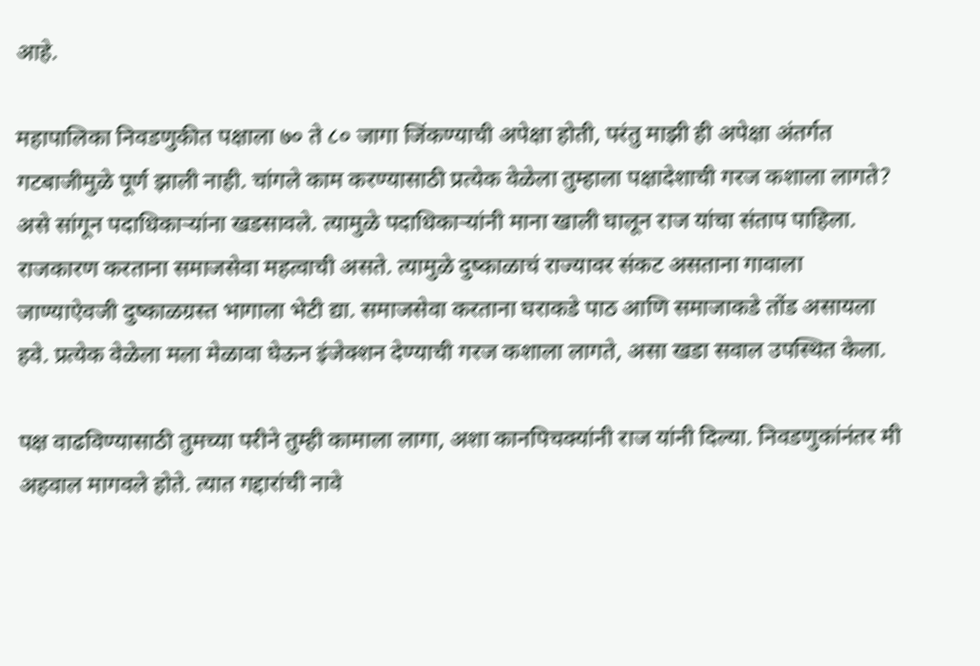आहे.

महापालिका निवडणुकीत पक्षाला ७० ते ८० जागा जिंकण्याची अपेक्षा होती, परंतु माझी ही अपेक्षा अंतर्गत  गटबाजीमुळे पूर्ण झाली नाही. चांगले काम करण्यासाठी प्रत्येक वेळेला तुम्हाला पक्षादेशाची गरज कशाला लागते?  असे सांगून पदाधिकाऱ्यांना खडसावले. त्यामुळे पदाधिकाऱ्यांनी माना खाली घालून राज यांचा संताप पाहिला. राजकारण करताना समाजसेवा महत्वाची असते. त्यामुळे दुष्काळाचं राज्यावर संकट असताना गावाला जाण्याऐवजी दुष्काळग्रस्त भागाला भेटी द्या. समाजसेवा करताना घराकडे पाठ आणि समाजाकडे तोंड असायला हवे. प्रत्येक वेळेला मला मेळावा घेऊन इंजेक्शन देण्याची गरज कशाला लागते, असा खडा सवाल उपस्थित केला.

पक्ष वाढविण्यासाठी तुमच्या परीने तुम्ही कामाला लागा, अशा कानपिचक्यांनी राज यांनी दिल्या. निवडणुकांनंतर मी अहवाल मागवले होते. त्यात गद्दारांची नावे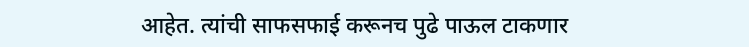आहेत. त्यांची साफसफाई करूनच पुढे पाऊल टाकणार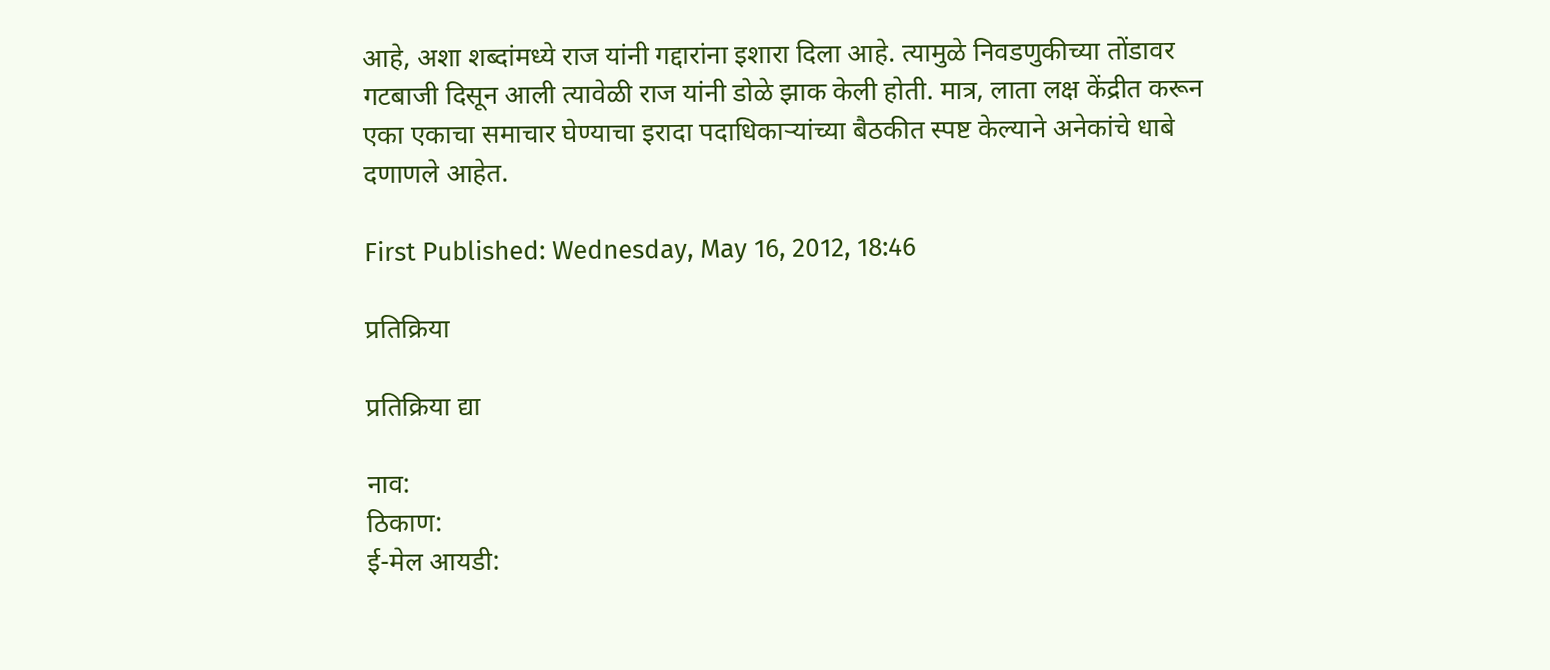आहे, अशा शब्दांमध्ये राज यांनी गद्दारांना इशारा दिला आहे. त्यामुळे निवडणुकीच्या तोंडावर गटबाजी दिसून आली त्यावेळी राज यांनी डोळे झाक केली होती. मात्र, लाता लक्ष केंद्रीत करून एका एकाचा समाचार घेण्याचा इरादा पदाधिकाऱ्यांच्या बैठकीत स्पष्ट केल्याने अनेकांचे धाबे दणाणले आहेत.

First Published: Wednesday, May 16, 2012, 18:46

प्रतिक्रिया

प्रतिक्रिया द्या

नाव:
ठिकाण:
ई-मेल आयडी: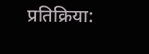प्रतिक्रिया: